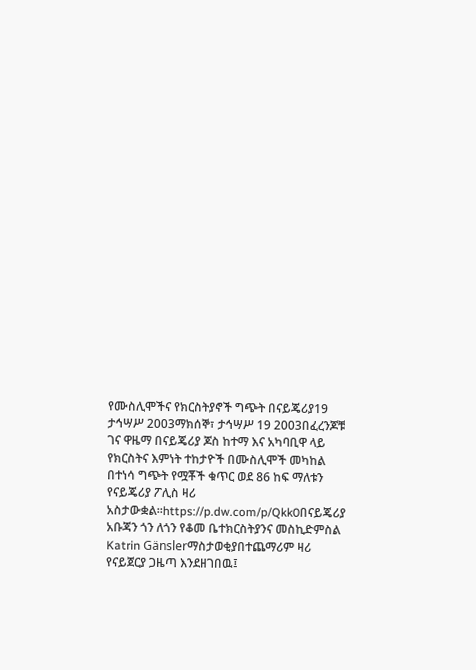የሙስሊሞችና የክርስትያኖች ግጭት በናይጄሪያ19 ታኅሣሥ 2003ማክሰኞ፣ ታኅሣሥ 19 2003በፈረንጆቹ ገና ዋዜማ በናይጄሪያ ጆስ ከተማ እና አካባቢዋ ላይ የክርስትና እምነት ተከታዮች በሙስሊሞች መካከል በተነሳ ግጭት የሟቾች ቁጥር ወደ 86 ከፍ ማለቱን የናይጄሪያ ፖሊስ ዛሪ አስታውቋል።https://p.dw.com/p/Qkk0በናይጄሪያ አቡጃን ጎን ለጎን የቆመ ቤተክርስትያንና መስኪድምስል Katrin Gänslerማስታወቂያበተጨማሪም ዛሪ የናይጀርያ ጋዜጣ እንደዘገበዉ፤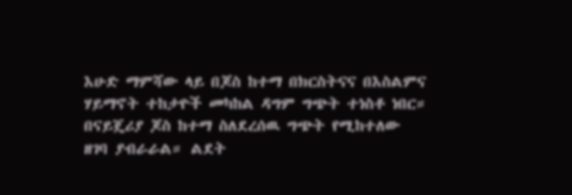እሁድ ማምሻው ላይ በጆስ ከተማ በክርስትናና በእስልምና ሃይማኖት ተከታዮች መካከል ዳግም ግጭት ተነስቶ ነበር። በናይጄሪያ ጆስ ከተማ ስለደረሰዉ ግጭት የሚከተለው ዘገባ ያብራራል። ልደት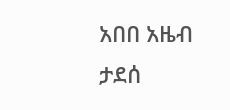አበበ አዜብ ታደሰ